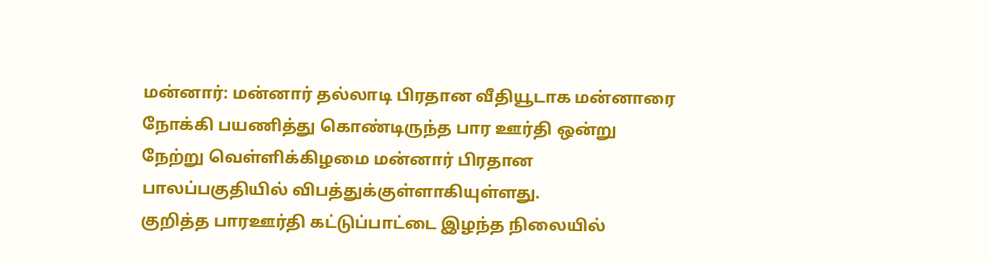மன்னார்: மன்னார் தல்லாடி பிரதான வீதியூடாக மன்னாரை நோக்கி பயணித்து கொண்டிருந்த பார ஊர்தி ஒன்று நேற்று வெள்ளிக்கிழமை மன்னார் பிரதான பாலப்பகுதியில் விபத்துக்குள்ளாகியுள்ளது.
குறித்த பாரஊர்தி கட்டுப்பாட்டை இழந்த நிலையில்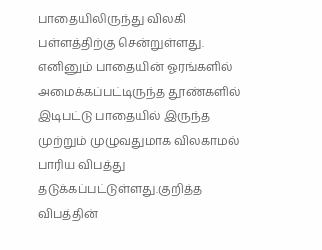பாதையிலிருந்து விலகி பள்ளத்திற்கு சென்றுள்ளது. எனினும் பாதையின் ஓரங்களில் அமைக்கப்பட்டிருந்த தூண்களில் இடிபட்டு பாதையில் இருந்த முற்றும் முழுவதுமாக விலகாமல் பாரிய விபத்து தடுக்கப்பட்டுள்ளது.குறித்த விபத்தின்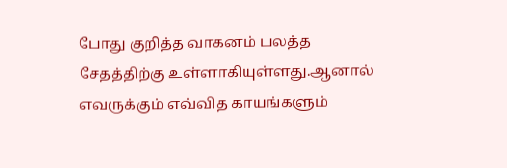போது குறித்த வாகனம் பலத்த சேதத்திற்கு உள்ளாகியுள்ளது.ஆனால் எவருக்கும் எவ்வித காயங்களும்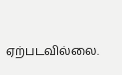ஏற்படவில்லை.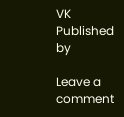VK
Published by

Leave a comment